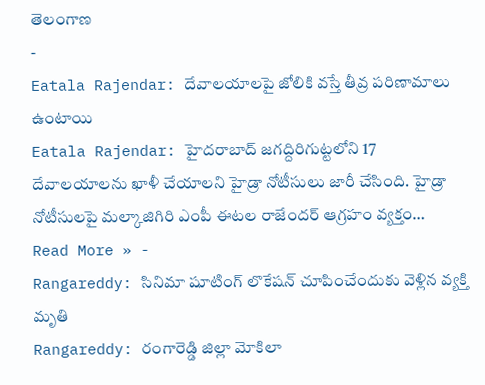తెలంగాణ
-
Eatala Rajendar: దేవాలయాలపై జోలికి వస్తే తీవ్ర పరిణామాలు ఉంటాయి
Eatala Rajendar: హైదరాబాద్ జగద్దిరిగుట్టలోని 17 దేవాలయాలను ఖాళీ చేయాలని హైడ్రా నోటీసులు జారీ చేసింది. హైడ్రా నోటీసులపై మల్కాజిగిరి ఎంపీ ఈటల రాజేందర్ ఆగ్రహం వ్యక్తం…
Read More » -
Rangareddy: సినిమా షూటింగ్ లొకేషన్ చూపించేందుకు వెళ్లిన వ్యక్తి మృతి
Rangareddy: రంగారెడ్డి జిల్లా మోకిలా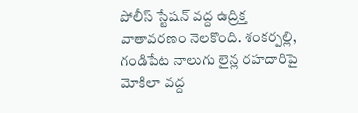పోలీస్ స్టేషన్ వద్ద ఉద్రిక్త వాతావరణం నెలకొంది. శంకర్పల్లి, గండిపేట నాలుగు లైన్ల రహదారిపై మోకిలా వద్ద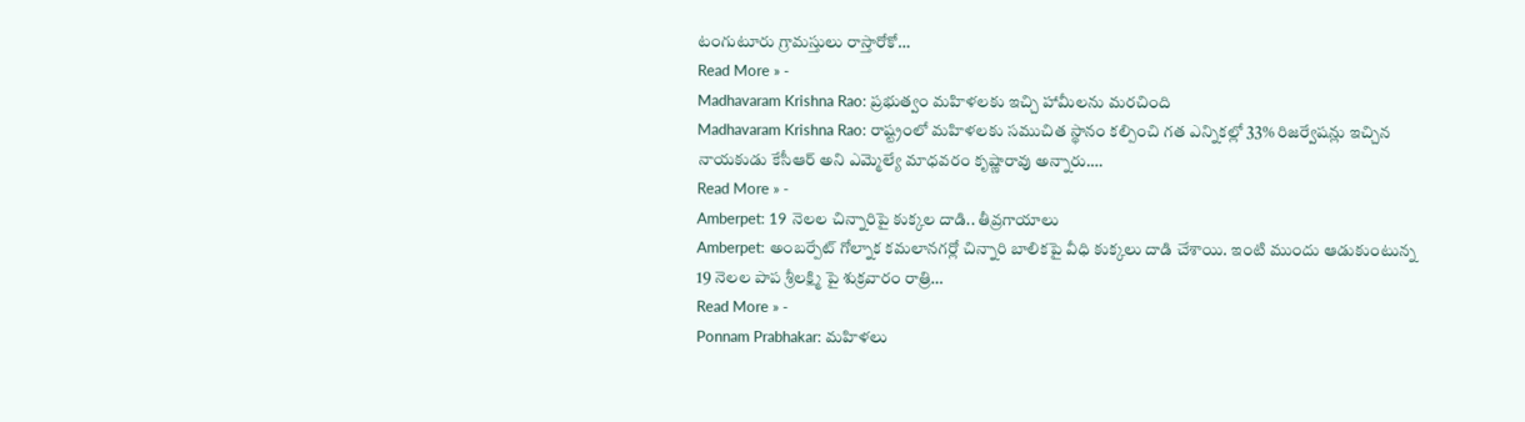టంగుటూరు గ్రామస్తులు రాస్తారోకో…
Read More » -
Madhavaram Krishna Rao: ప్రభుత్వం మహిళలకు ఇచ్చి హామీలను మరచింది
Madhavaram Krishna Rao: రాష్ట్రంలో మహిళలకు సముచిత స్థానం కల్పించి గత ఎన్నికల్లో 33% రిజర్వేషన్లు ఇచ్చిన నాయకుడు కేసీఆర్ అని ఎమ్మెల్యే మాధవరం కృష్ణారావు అన్నారు.…
Read More » -
Amberpet: 19 నెలల చిన్నారిపై కుక్కల దాడి.. తీవ్రగాయాలు
Amberpet: అంబర్పేట్ గోల్నాక కమలానగర్లో చిన్నారి బాలికపై వీధి కుక్కలు దాడి చేశాయి. ఇంటి ముందు ఆడుకుంటున్న 19 నెలల పాప శ్రీలక్ష్మి పై శుక్రవారం రాత్రి…
Read More » -
Ponnam Prabhakar: మహిళలు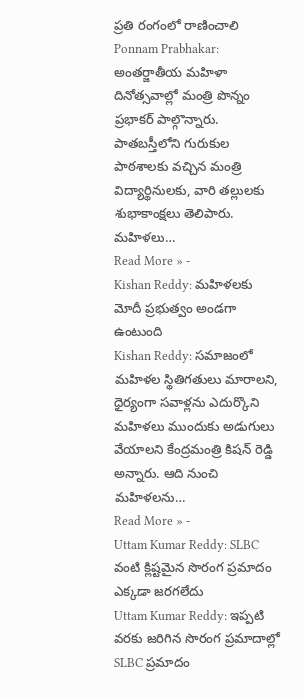ప్రతి రంగంలో రాణించాలి
Ponnam Prabhakar: అంతర్జాతీయ మహిళా దినోత్సవాల్లో మంత్రి పొన్నం ప్రభాకర్ పాల్గొన్నారు. పాతబస్తీలోని గురుకుల పాఠశాలకు వచ్చిన మంత్రి విద్యార్థినులకు, వారి తల్లులకు శుభాకాంక్షలు తెలిపారు. మహిళలు…
Read More » -
Kishan Reddy: మహిళలకు మోదీ ప్రభుత్వం అండగా ఉంటుంది
Kishan Reddy: సమాజంలో మహిళల స్థితిగతులు మారాలని, ధైర్యంగా సవాళ్లను ఎదుర్కొని మహిళలు ముందుకు అడుగులు వేయాలని కేంద్రమంత్రి కిషన్ రెడ్డి అన్నారు. ఆది నుంచి మహిళలను…
Read More » -
Uttam Kumar Reddy: SLBC వంటి క్లిష్టమైన సొరంగ ప్రమాదం ఎక్కడా జరగలేదు
Uttam Kumar Reddy: ఇప్పటి వరకు జరిగిన సొరంగ ప్రమాదాల్లో SLBC ప్రమాదం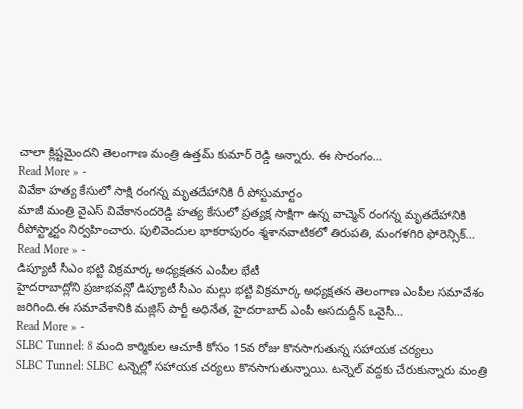చాలా క్లిష్టమైందని తెలంగాణ మంత్రి ఉత్తమ్ కుమార్ రెడ్డి అన్నారు. ఈ సొరంగం…
Read More » -
వివేకా హత్య కేసులో సాక్షి రంగన్న మృతదేహానికి రీ పోస్టుమార్టం
మాజీ మంత్రి వైఎస్ వివేకానందరెడ్డి హత్య కేసులో ప్రత్యక్ష సాక్షిగా ఉన్న వాచ్మెన్ రంగన్న మృతదేహానికి రీపోస్ట్మార్టం నిర్వహించారు. పులివెందుల భాకరాపురం శ్మశానవాటికలో తిరుపతి, మంగళగిరి ఫోరెన్సిక్…
Read More » -
డిప్యూటీ సీఎం భట్టి విక్రమార్క అధ్యక్షతన ఎంపీల భేటీ
హైదరాబాద్లోని ప్రజాభవన్లో డిప్యూటీ సీఎం మల్లు భట్టి విక్రమార్క అధ్యక్షతన తెలంగాణ ఎంపీల సమావేశం జరిగింది.ఈ సమావేశానికి మజ్లిస్ పార్టీ అధినేత, హైదరాబాద్ ఎంపీ అసదుద్దీన్ ఒవైసీ…
Read More » -
SLBC Tunnel: 8 మంది కార్మికుల ఆచూకీ కోసం 15వ రోజు కొనసాగుతున్న సహాయక చర్యలు
SLBC Tunnel: SLBC టన్నెల్లో సహాయక చర్యలు కొనసాగుతున్నాయి. టన్నెల్ వద్దకు చేరుకున్నారు మంత్రి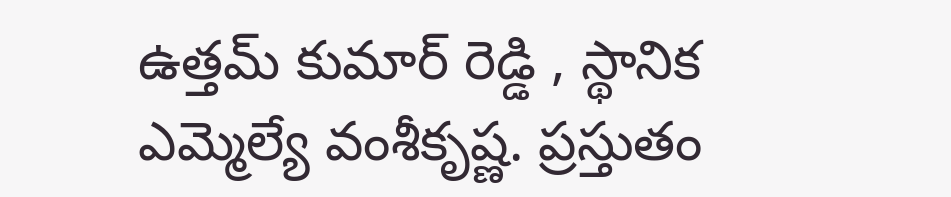ఉత్తమ్ కుమార్ రెడ్డి , స్థానిక ఎమ్మెల్యే వంశీకృష్ణ. ప్రస్తుతం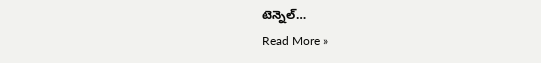టెన్నెల్…
Read More »